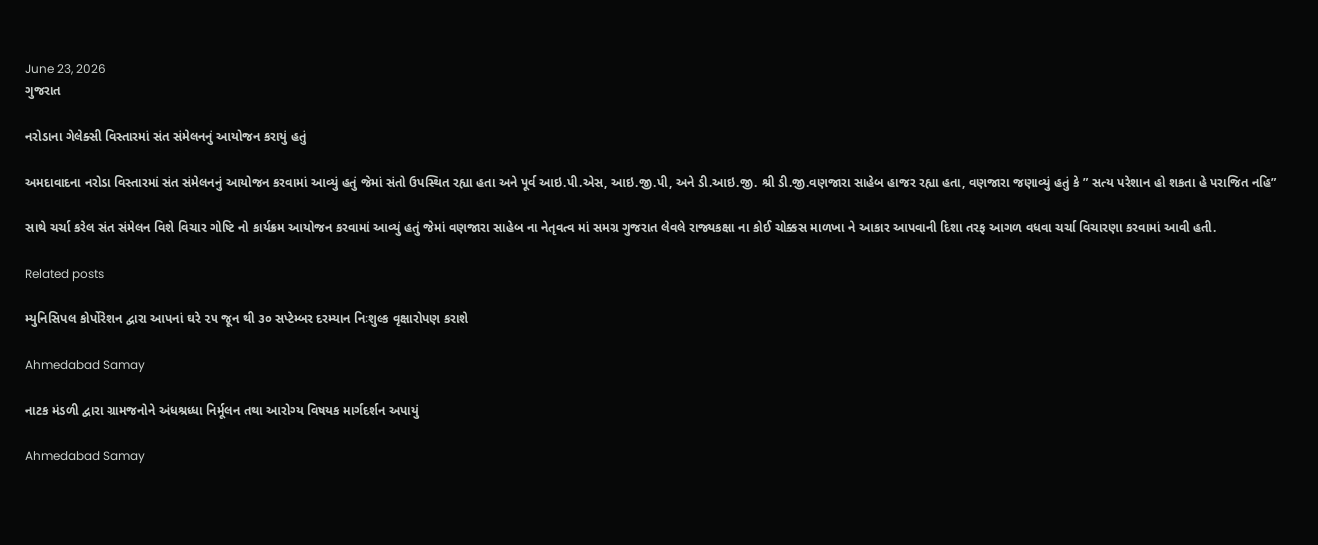June 23, 2026
ગુજરાત

નરોડાના ગેલેક્સી વિસ્તારમાં સંત સંમેલનનું આયોજન કરાયું હતું

અમદાવાદના નરોડા વિસ્તારમાં સંત સંમેલનનું આયોજન કરવામાં આવ્યું હતું જેમાં સંતો ઉપસ્થિત રહ્યા હતા અને પૂર્વ આઇ.પી.એસ, આઇ.જી.પી, અને ડી.આઇ.જી. શ્રી ડી.જી.વણજારા સાહેબ હાજર રહ્યા હતા, વણજારા જણાવ્યું હતું કે ” સત્ય પરેશાન હો શકતા હે પરાજિત નહિ”

સાથે ચર્ચા કરેલ સંત સંમેલન વિશે વિચાર ગોષ્ટિ નો કાર્યક્રમ આયોજન કરવામાં આવ્યું હતું જેમાં વણજારા સાહેબ ના નેતૃવત્વ માં સમગ્ર ગુજરાત લેવલે રાજ્યકક્ષા ના કોઈ ચોક્કસ માળખા ને આકાર આપવાની દિશા તરફ આગળ વધવા ચર્ચા વિચારણા કરવામાં આવી હતી.

Related posts

મ્યુનિસિપલ કોર્પોરેશન દ્વારા આપનાં ઘરે ૨૫ જૂન થી ૩૦ સપ્ટેમ્બર દરમ્યાન નિઃશુલ્ક વૃક્ષારોપણ કરાશે

Ahmedabad Samay

નાટક મંડળી દ્વારા ગ્રામજનોને અંધશ્રધ્ધા નિર્મૂલન તથા આરોગ્ય વિષયક માર્ગદર્શન અપાયું

Ahmedabad Samay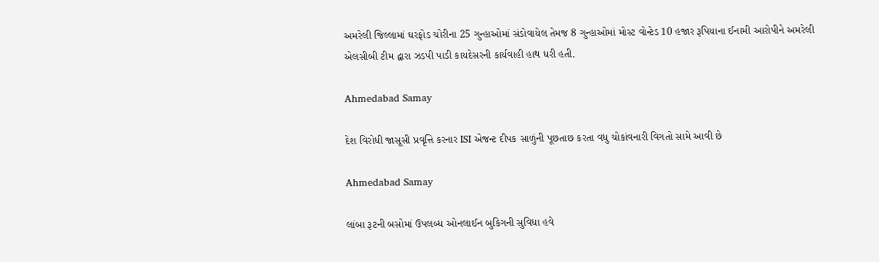અમરેલી જિલ્લામાં ઘરફોડ ચોરીના 25 ગુન્હાઓમાં સંડોવાયેલ તેમજ 8 ગુન્હાઓમાં મોસ્ટ વોન્ટેડ 10 હજાર રૂપિયાના ઈનામી આરોપીને અમરેલી એલસીબી ટીમ દ્વારા ઝડપી પાડી કાયદેસરની કાર્યવાહી હાથ ધરી હતી.

Ahmedabad Samay

દેશ વિરોધી જાસૂસી પ્રવૃત્તિ કરનાર ISI એજન્ટ દીપક સાળુંની પૂછતાછ કરતા વધુ ચોકાંવનારી વિગતો સામે આવી છે

Ahmedabad Samay

લાંબા રૂટની બસોમાં ઉપલબ્‍ધ ઓનલાઈન બુકિગની સુવિધા હવે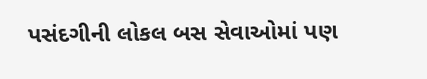પસંદગીની લોકલ બસ સેવાઓમાં પણ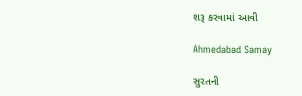શરૂ કરવામાં આવી

Ahmedabad Samay

સુરતની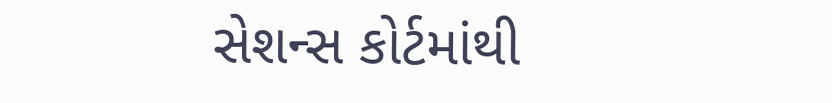સેશન્સ કોર્ટમાંથી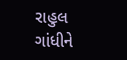રાહુલ ગાંધીને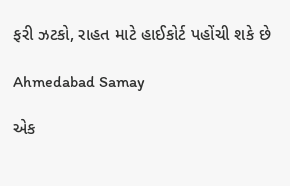ફરી ઝટકો, રાહત માટે હાઈકોર્ટ પહોંચી શકે છે

Ahmedabad Samay

એક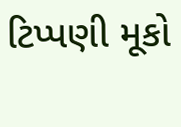ટિપ્પણી મૂકો